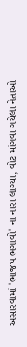અસારવામાં 'ભાજપ ભગાવો' ના નારા લાગ્યા, વોટ માંગવા ગયેલા નેતાઓ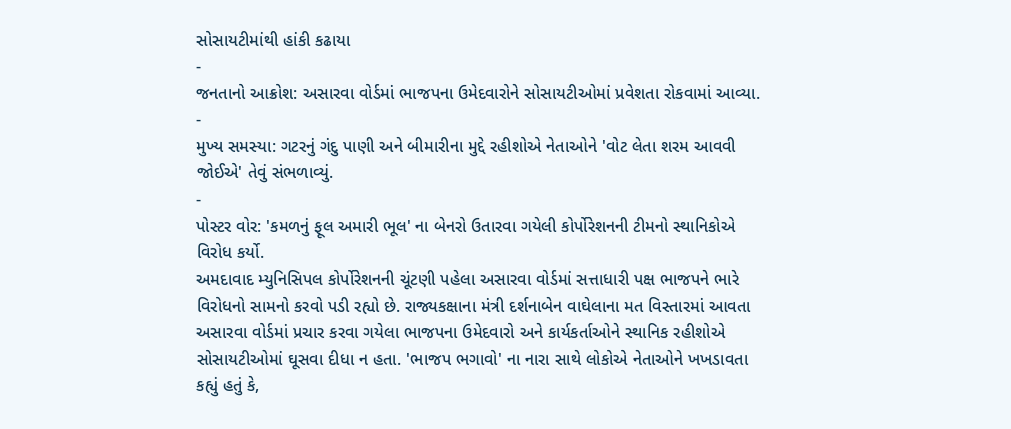સોસાયટીમાંથી હાંકી કઢાયા
-
જનતાનો આક્રોશ: અસારવા વોર્ડમાં ભાજપના ઉમેદવારોને સોસાયટીઓમાં પ્રવેશતા રોકવામાં આવ્યા.
-
મુખ્ય સમસ્યા: ગટરનું ગંદુ પાણી અને બીમારીના મુદ્દે રહીશોએ નેતાઓને 'વોટ લેતા શરમ આવવી જોઈએ' તેવું સંભળાવ્યું.
-
પોસ્ટર વોર: 'કમળનું ફૂલ અમારી ભૂલ' ના બેનરો ઉતારવા ગયેલી કોર્પોરેશનની ટીમનો સ્થાનિકોએ વિરોધ કર્યો.
અમદાવાદ મ્યુનિસિપલ કોર્પોરેશનની ચૂંટણી પહેલા અસારવા વોર્ડમાં સત્તાધારી પક્ષ ભાજપને ભારે વિરોધનો સામનો કરવો પડી રહ્યો છે. રાજ્યકક્ષાના મંત્રી દર્શનાબેન વાઘેલાના મત વિસ્તારમાં આવતા અસારવા વોર્ડમાં પ્રચાર કરવા ગયેલા ભાજપના ઉમેદવારો અને કાર્યકર્તાઓને સ્થાનિક રહીશોએ સોસાયટીઓમાં ઘૂસવા દીધા ન હતા. 'ભાજપ ભગાવો' ના નારા સાથે લોકોએ નેતાઓને ખખડાવતા કહ્યું હતું કે,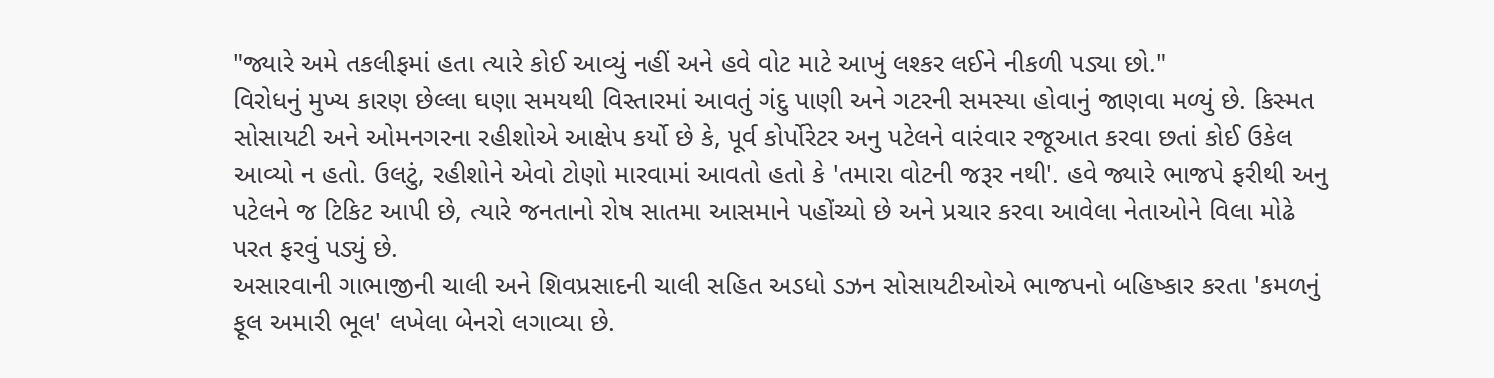"જ્યારે અમે તકલીફમાં હતા ત્યારે કોઈ આવ્યું નહીં અને હવે વોટ માટે આખું લશ્કર લઈને નીકળી પડ્યા છો."
વિરોધનું મુખ્ય કારણ છેલ્લા ઘણા સમયથી વિસ્તારમાં આવતું ગંદુ પાણી અને ગટરની સમસ્યા હોવાનું જાણવા મળ્યું છે. કિસ્મત સોસાયટી અને ઓમનગરના રહીશોએ આક્ષેપ કર્યો છે કે, પૂર્વ કોર્પોરેટર અનુ પટેલને વારંવાર રજૂઆત કરવા છતાં કોઈ ઉકેલ આવ્યો ન હતો. ઉલટું, રહીશોને એવો ટોણો મારવામાં આવતો હતો કે 'તમારા વોટની જરૂર નથી'. હવે જ્યારે ભાજપે ફરીથી અનુ પટેલને જ ટિકિટ આપી છે, ત્યારે જનતાનો રોષ સાતમા આસમાને પહોંચ્યો છે અને પ્રચાર કરવા આવેલા નેતાઓને વિલા મોઢે પરત ફરવું પડ્યું છે.
અસારવાની ગાભાજીની ચાલી અને શિવપ્રસાદની ચાલી સહિત અડધો ડઝન સોસાયટીઓએ ભાજપનો બહિષ્કાર કરતા 'કમળનું ફૂલ અમારી ભૂલ' લખેલા બેનરો લગાવ્યા છે.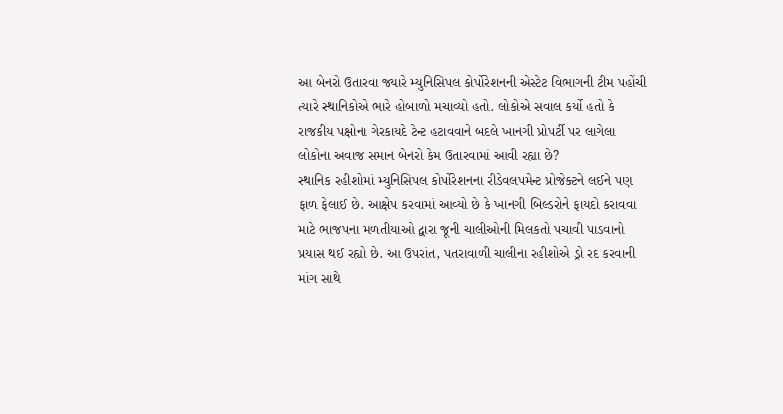આ બેનરો ઉતારવા જ્યારે મ્યુનિસિપલ કોર્પોરેશનની એસ્ટેટ વિભાગની ટીમ પહોંચી ત્યારે સ્થાનિકોએ ભારે હોબાળો મચાવ્યો હતો. લોકોએ સવાલ કર્યો હતો કે રાજકીય પક્ષોના ગેરકાયદે ટેન્ટ હટાવવાને બદલે ખાનગી પ્રોપર્ટી પર લાગેલા લોકોના અવાજ સમાન બેનરો કેમ ઉતારવામાં આવી રહ્યા છે?
સ્થાનિક રહીશોમાં મ્યુનિસિપલ કોર્પોરેશનના રીડેવલપમેન્ટ પ્રોજેક્ટને લઈને પણ ફાળ ફેલાઈ છે. આક્ષેપ કરવામાં આવ્યો છે કે ખાનગી બિલ્ડરોને ફાયદો કરાવવા માટે ભાજપના મળતીયાઓ દ્વારા જૂની ચાલીઓની મિલકતો પચાવી પાડવાનો પ્રયાસ થઈ રહ્યો છે. આ ઉપરાંત, પતરાવાળી ચાલીના રહીશોએ ડ્રો રદ કરવાની માંગ સાથે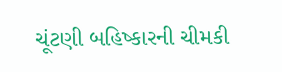ચૂંટણી બહિષ્કારની ચીમકી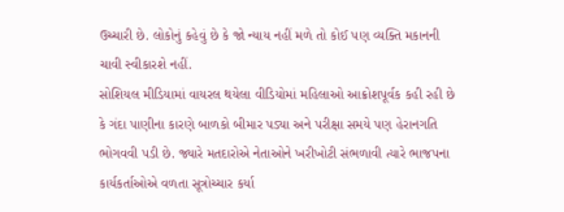ઉચ્ચારી છે. લોકોનું કહેવું છે કે જો ન્યાય નહીં મળે તો કોઈ પણ વ્યક્તિ મકાનની ચાવી સ્વીકારશે નહીં.
સોશિયલ મીડિયામાં વાયરલ થયેલા વીડિયોમાં મહિલાઓ આક્રોશપૂર્વક કહી રહી છે કે ગંદા પાણીના કારણે બાળકો બીમાર પડ્યા અને પરીક્ષા સમયે પણ હેરાનગતિ ભોગવવી પડી છે. જ્યારે મતદારોએ નેતાઓને ખરીખોટી સંભળાવી ત્યારે ભાજપના કાર્યકર્તાઓએ વળતા સૂત્રોચ્ચાર કર્યા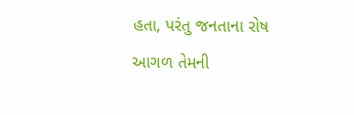હતા, પરંતુ જનતાના રોષ આગળ તેમની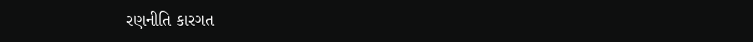રણનીતિ કારગત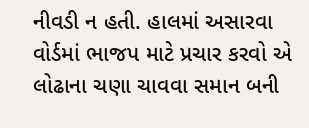નીવડી ન હતી. હાલમાં અસારવા વોર્ડમાં ભાજપ માટે પ્રચાર કરવો એ લોઢાના ચણા ચાવવા સમાન બની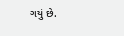ગયું છે.